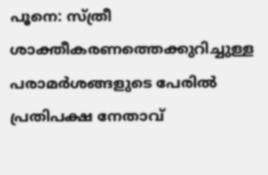പൂനെ: സ്ത്രീ ശാക്തീകരണത്തെക്കുറിച്ചുള്ള പരാമർശങ്ങളുടെ പേരിൽ പ്രതിപക്ഷ നേതാവ്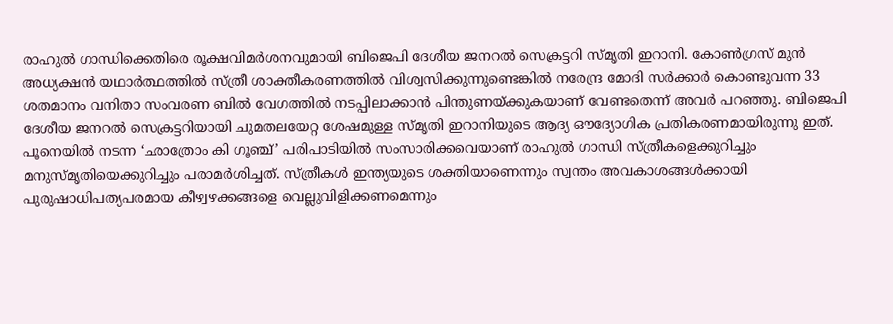രാഹുൽ ഗാന്ധിക്കെതിരെ രൂക്ഷവിമർശനവുമായി ബിജെപി ദേശീയ ജനറൽ സെക്രട്ടറി സ്മൃതി ഇറാനി. കോൺഗ്രസ് മുൻ അധ്യക്ഷൻ യഥാർത്ഥത്തിൽ സ്ത്രീ ശാക്തീകരണത്തിൽ വിശ്വസിക്കുന്നുണ്ടെങ്കിൽ നരേന്ദ്ര മോദി സർക്കാർ കൊണ്ടുവന്ന 33 ശതമാനം വനിതാ സംവരണ ബിൽ വേഗത്തിൽ നടപ്പിലാക്കാൻ പിന്തുണയ്ക്കുകയാണ് വേണ്ടതെന്ന് അവർ പറഞ്ഞു. ബിജെപി ദേശീയ ജനറൽ സെക്രട്ടറിയായി ചുമതലയേറ്റ ശേഷമുള്ള സ്മൃതി ഇറാനിയുടെ ആദ്യ ഔദ്യോഗിക പ്രതികരണമായിരുന്നു ഇത്.
പൂനെയിൽ നടന്ന ‘ഛാത്രോം കി ഗൂഞ്ച്’ പരിപാടിയിൽ സംസാരിക്കവെയാണ് രാഹുൽ ഗാന്ധി സ്ത്രീകളെക്കുറിച്ചും മനുസ്മൃതിയെക്കുറിച്ചും പരാമർശിച്ചത്. സ്ത്രീകൾ ഇന്ത്യയുടെ ശക്തിയാണെന്നും സ്വന്തം അവകാശങ്ങൾക്കായി പുരുഷാധിപത്യപരമായ കീഴ്വഴക്കങ്ങളെ വെല്ലുവിളിക്കണമെന്നും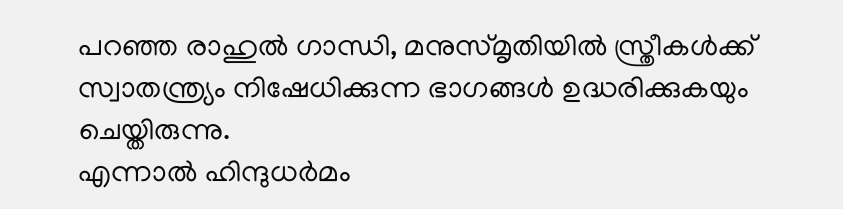പറഞ്ഞ രാഹുൽ ഗാന്ധി, മനുസ്മൃതിയിൽ സ്ത്രീകൾക്ക് സ്വാതന്ത്ര്യം നിഷേധിക്കുന്ന ഭാഗങ്ങൾ ഉദ്ധരിക്കുകയും ചെയ്തിരുന്നു.
എന്നാൽ ഹിന്ദുധർമം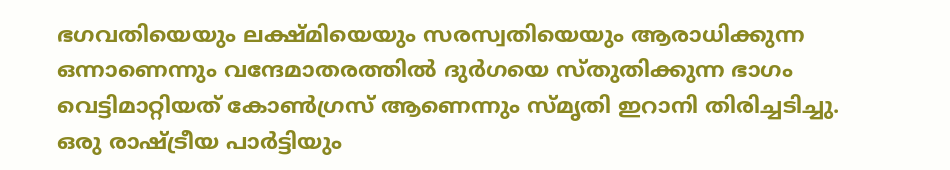ഭഗവതിയെയും ലക്ഷ്മിയെയും സരസ്വതിയെയും ആരാധിക്കുന്ന ഒന്നാണെന്നും വന്ദേമാതരത്തിൽ ദുർഗയെ സ്തുതിക്കുന്ന ഭാഗം വെട്ടിമാറ്റിയത് കോൺഗ്രസ് ആണെന്നും സ്മൃതി ഇറാനി തിരിച്ചടിച്ചു. ഒരു രാഷ്ട്രീയ പാർട്ടിയും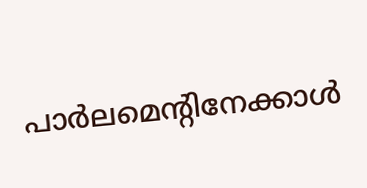പാർലമെന്റിനേക്കാൾ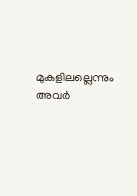മുകളിലല്ലെന്നും അവർ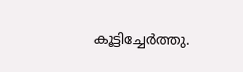കൂട്ടിച്ചേർത്തു.